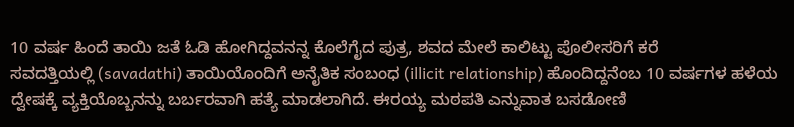10 ವರ್ಷ ಹಿಂದೆ ತಾಯಿ ಜತೆ ಓಡಿ ಹೋಗಿದ್ದವನನ್ನ ಕೊಲೆಗೈದ ಪುತ್ರ, ಶವದ ಮೇಲೆ ಕಾಲಿಟ್ಟು ಪೊಲೀಸರಿಗೆ ಕರೆ
ಸವದತ್ತಿಯಲ್ಲಿ (savadathi) ತಾಯಿಯೊಂದಿಗೆ ಅನೈತಿಕ ಸಂಬಂಧ (illicit relationship) ಹೊಂದಿದ್ದನೆಂಬ 10 ವರ್ಷಗಳ ಹಳೆಯ ದ್ವೇಷಕ್ಕೆ ವ್ಯಕ್ತಿಯೊಬ್ಬನನ್ನು ಬರ್ಬರವಾಗಿ ಹತ್ಯೆ ಮಾಡಲಾಗಿದೆ. ಈರಯ್ಯ ಮಠಪತಿ ಎನ್ನುವಾತ ಬಸಡೋಣಿ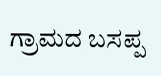ಗ್ರಾಮದ ಬಸಪ್ಪ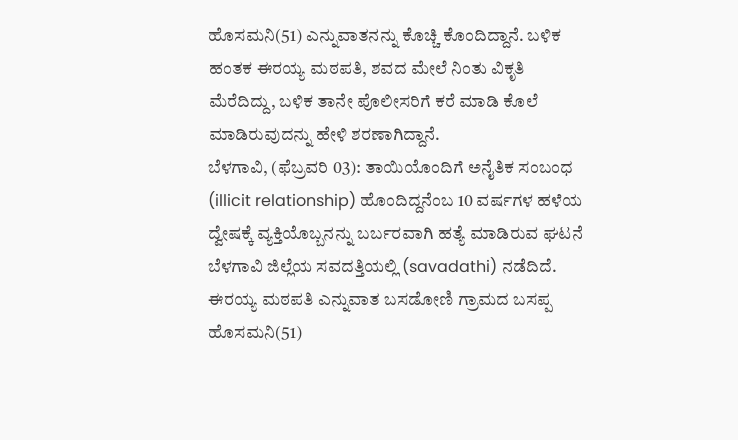ಹೊಸಮನಿ(51) ಎನ್ನುವಾತನನ್ನು ಕೊಚ್ಚಿ ಕೊಂದಿದ್ದಾನೆ. ಬಳಿಕ ಹಂತಕ ಈರಯ್ಯ ಮಠಪತಿ, ಶವದ ಮೇಲೆ ನಿಂತು ವಿಕೃತಿ ಮೆರೆದಿದ್ದು, ಬಳಿಕ ತಾನೇ ಪೊಲೀಸರಿಗೆ ಕರೆ ಮಾಡಿ ಕೊಲೆ ಮಾಡಿರುವುದನ್ನು ಹೇಳಿ ಶರಣಾಗಿದ್ದಾನೆ.
ಬೆಳಗಾವಿ, (ಫೆಬ್ರವರಿ 03): ತಾಯಿಯೊಂದಿಗೆ ಅನೈತಿಕ ಸಂಬಂಧ (illicit relationship) ಹೊಂದಿದ್ದನೆಂಬ 10 ವರ್ಷಗಳ ಹಳೆಯ ದ್ವೇಷಕ್ಕೆ ವ್ಯಕ್ತಿಯೊಬ್ಬನನ್ನು ಬರ್ಬರವಾಗಿ ಹತ್ಯೆ ಮಾಡಿರುವ ಘಟನೆ ಬೆಳಗಾವಿ ಜಿಲ್ಲೆಯ ಸವದತ್ತಿಯಲ್ಲಿ (savadathi) ನಡೆದಿದೆ. ಈರಯ್ಯ ಮಠಪತಿ ಎನ್ನುವಾತ ಬಸಡೋಣಿ ಗ್ರಾಮದ ಬಸಪ್ಪ ಹೊಸಮನಿ(51)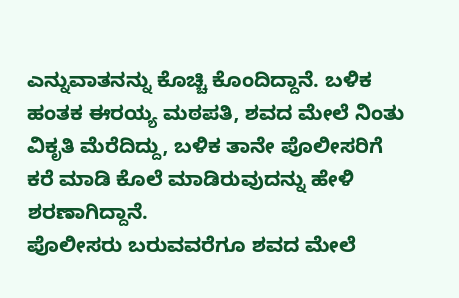ಎನ್ನುವಾತನನ್ನು ಕೊಚ್ಚಿ ಕೊಂದಿದ್ದಾನೆ. ಬಳಿಕ ಹಂತಕ ಈರಯ್ಯ ಮಠಪತಿ, ಶವದ ಮೇಲೆ ನಿಂತು ವಿಕೃತಿ ಮೆರೆದಿದ್ದು, ಬಳಿಕ ತಾನೇ ಪೊಲೀಸರಿಗೆ ಕರೆ ಮಾಡಿ ಕೊಲೆ ಮಾಡಿರುವುದನ್ನು ಹೇಳಿ ಶರಣಾಗಿದ್ದಾನೆ.
ಪೊಲೀಸರು ಬರುವವರೆಗೂ ಶವದ ಮೇಲೆ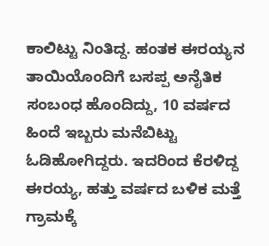ಕಾಲಿಟ್ಟು ನಿಂತಿದ್ದ. ಹಂತಕ ಈರಯ್ಯನ ತಾಯಿಯೊಂದಿಗೆ ಬಸಪ್ಪ ಅನೈತಿಕ ಸಂಬಂಧ ಹೊಂದಿದ್ದು, 10 ವರ್ಷದ ಹಿಂದೆ ಇಬ್ಬರು ಮನೆಬಿಟ್ಟು ಓಡಿಹೋಗಿದ್ದರು. ಇದರಿಂದ ಕೆರಳಿದ್ದ ಈರಯ್ಯ, ಹತ್ತು ವರ್ಷದ ಬಳಿಕ ಮತ್ತೆ ಗ್ರಾಮಕ್ಕೆ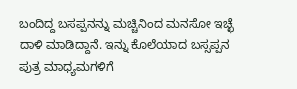ಬಂದಿದ್ದ ಬಸಪ್ಪನನ್ನು ಮಚ್ಚಿನಿಂದ ಮನಸೋ ಇಚ್ಛೆ ದಾಳಿ ಮಾಡಿದ್ದಾನೆ. ಇನ್ನು ಕೊಲೆಯಾದ ಬಸ್ಸಪ್ಪನ ಪುತ್ರ ಮಾಧ್ಯಮಗಳಿಗೆ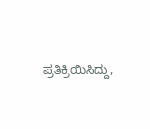ಪ್ರತಿಕ್ರಿಯಿಸಿದ್ದು,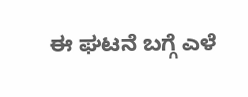ಈ ಘಟನೆ ಬಗ್ಗೆ ಎಳೆ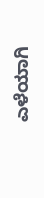ಎಳೆಯಾಗಿ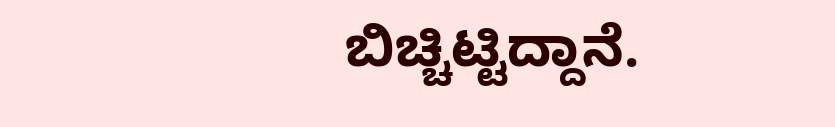ಬಿಚ್ಚಿಟ್ಟಿದ್ದಾನೆ.